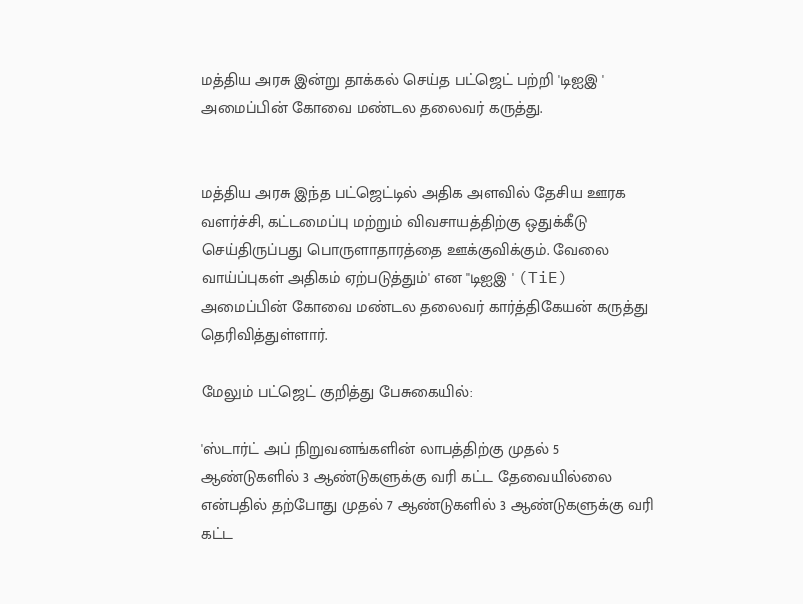மத்திய அரசு இன்று தாக்கல் செய்த பட்ஜெட் பற்றி 'டிஐஇ ' அமைப்பின் கோவை மண்டல தலைவர் கருத்து.


மத்திய அரசு இந்த பட்ஜெட்டில் அதிக அளவில் தேசிய ஊரக வளர்ச்சி, கட்டமைப்பு மற்றும் விவசாயத்திற்கு ஒதுக்கீடு செய்திருப்பது பொருளாதாரத்தை ஊக்குவிக்கும். வேலை வாய்ப்புகள் அதிகம் ஏற்படுத்தும்' என ''டிஐஇ ' (TiE) அமைப்பின் கோவை மண்டல தலைவர் கார்த்திகேயன் கருத்து தெரிவித்துள்ளார்.

மேலும் பட்ஜெட் குறித்து பேசுகையில்:

'ஸ்டார்ட் அப் நிறுவனங்களின் லாபத்திற்கு முதல் 5 ஆண்டுகளில் 3 ஆண்டுகளுக்கு வரி கட்ட தேவையில்லை என்பதில் தற்போது முதல் 7 ஆண்டுகளில் 3 ஆண்டுகளுக்கு வரி கட்ட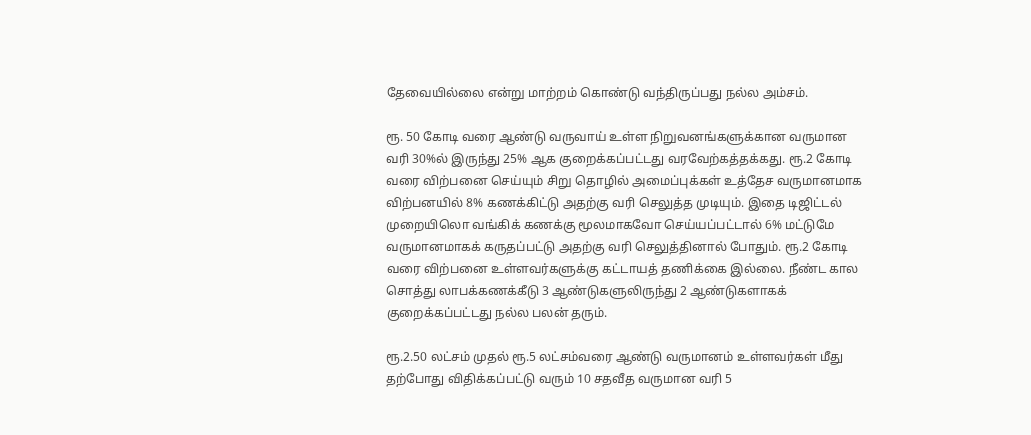தேவையில்லை என்று மாற்றம் கொண்டு வந்திருப்பது நல்ல அம்சம்.

ரூ. 50 கோடி வரை ஆண்டு வருவாய் உள்ள நிறுவனங்களுக்கான வருமான வரி 30%ல் இருந்து 25% ஆக குறைக்கப்பட்டது வரவேற்கத்தக்கது. ரூ.2 கோடி வரை விற்பனை செய்யும் சிறு தொழில் அமைப்புக்கள் உத்தேச வருமானமாக விற்பனயில் 8% கணக்கிட்டு அதற்கு வரி செலுத்த முடியும். இதை டிஜிட்டல் முறையிலொ வங்கிக் கணக்கு மூலமாகவோ செய்யப்பட்டால் 6% மட்டுமே வருமானமாகக் கருதப்பட்டு அதற்கு வரி செலுத்தினால் போதும். ரூ.2 கோடி வரை விற்பனை உள்ளவர்களுக்கு கட்டாயத் தணிக்கை இல்லை. நீண்ட கால சொத்து லாபக்கணக்கீடு 3 ஆண்டுகளுலிருந்து 2 ஆண்டுகளாகக் குறைக்கப்பட்டது நல்ல பலன் தரும்.

ரூ.2.50 லட்சம் முதல் ரூ.5 லட்சம்வரை ஆண்டு வருமானம் உள்ளவர்கள் மீது தற்போது விதிக்கப்பட்டு வரும் 10 சதவீத வருமான வரி 5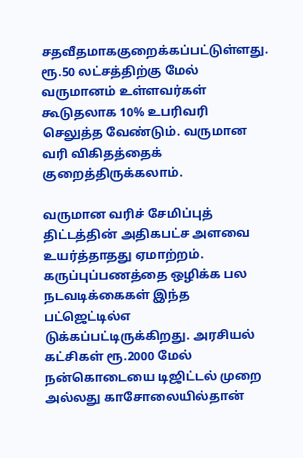சதவீதமாககுறைக்கப்பட்டுள்ளது. ரூ.50 லட்சத்திற்கு மேல் வருமானம் உள்ளவர்கள் கூடுதலாக 10% உபரிவரி செலுத்த வேண்டும். வருமான வரி விகிதத்தைக் குறைத்திருக்கலாம்.

வருமான வரிச் சேமிப்புத் திட்டத்தின் அதிகபட்ச அளவை உயர்த்தாதது ஏமாற்றம். கருப்புப்பணத்தை ஒழிக்க பல நடவடிக்கைகள் இந்த பட்ஜெட்டில்எ டுக்கப்பட்டிருக்கிறது. அரசியல் கட்சிகள் ரூ.2000 மேல் நன்கொடையை டிஜிட்டல் முறை அல்லது காசோலையில்தான்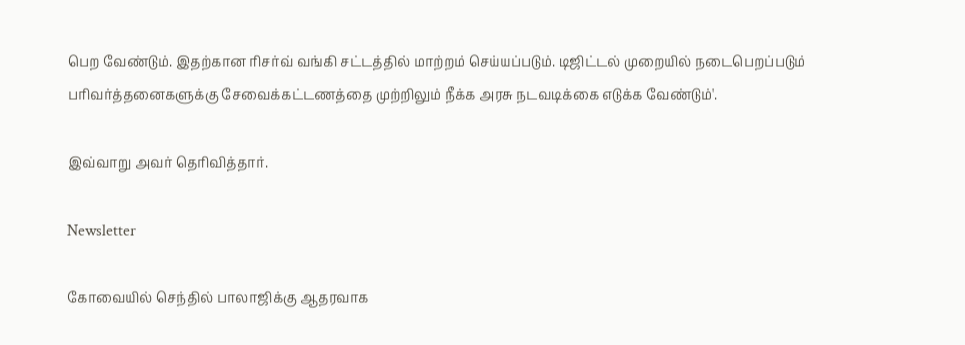பெற வேண்டும். இதற்கான ரிசர்வ் வங்கி சட்டத்தில் மாற்றம் செய்யப்படும். டிஜிட்டல் முறையில் நடைபெறப்படும் பரிவர்த்தனைகளுக்கு சேவைக்கட்டணத்தை முற்றிலும் நீக்க அரசு நடவடிக்கை எடுக்க வேண்டும்'.

இவ்வாறு அவர் தெரிவித்தார்.

Newsletter

கோவையில் செந்தில் பாலாஜிக்கு ஆதரவாக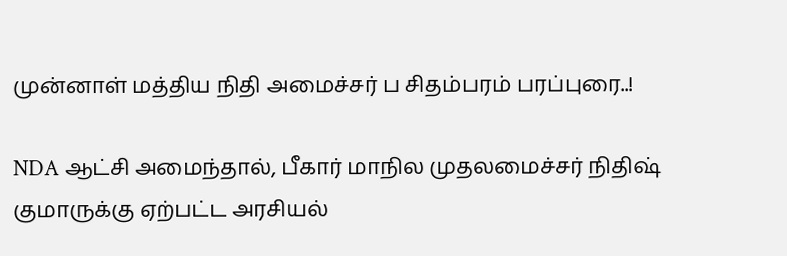முன்னாள் மத்திய நிதி அமைச்சர் ப சிதம்பரம் பரப்புரை..!

NDA ஆட்சி அமைந்தால், பீகார் மாநில முதலமைச்சர் நிதிஷ் குமாருக்கு ஏற்பட்ட அரசியல்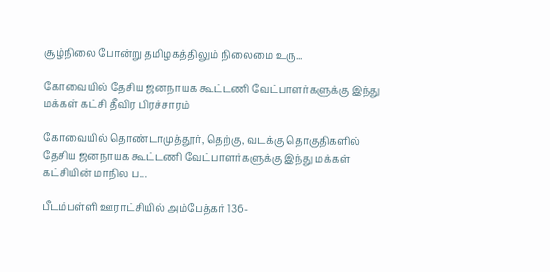சூழ்நிலை போன்று தமிழகத்திலும் நிலைமை உரு...

கோவையில் தேசிய ஜனநாயக கூட்டணி வேட்பாளர்களுக்கு இந்து மக்கள் கட்சி தீவிர பிரச்சாரம்

கோவையில் தொண்டாமுத்தூர், தெற்கு, வடக்கு தொகுதிகளில் தேசிய ஜனநாயக கூட்டணி வேட்பாளர்களுக்கு இந்து மக்கள் கட்சியின் மாநில ப...

பீடம்பள்ளி ஊராட்சியில் அம்பேத்கர் 136-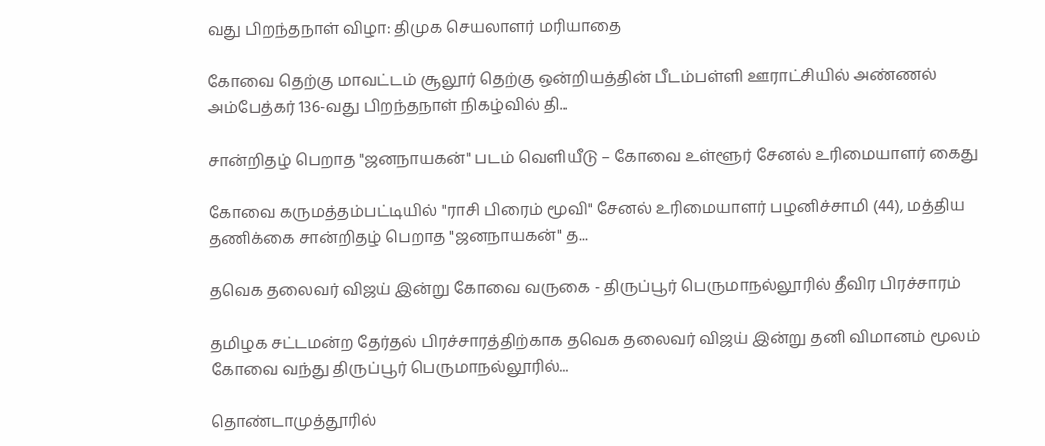வது பிறந்தநாள் விழா: திமுக செயலாளர் மரியாதை

கோவை தெற்கு மாவட்டம் சூலூர் தெற்கு ஒன்றியத்தின் பீடம்பள்ளி ஊராட்சியில் அண்ணல் அம்பேத்கர் 136-வது பிறந்தநாள் நிகழ்வில் தி...

சான்றிதழ் பெறாத "ஜனநாயகன்" படம் வெளியீடு – கோவை உள்ளூர் சேனல் உரிமையாளர் கைது

கோவை கருமத்தம்பட்டியில் "ராசி பிரைம் மூவி" சேனல் உரிமையாளர் பழனிச்சாமி (44), மத்திய தணிக்கை சான்றிதழ் பெறாத "ஜனநாயகன்" த...

தவெக தலைவர் விஜய் இன்று கோவை வருகை - திருப்பூர் பெருமாநல்லூரில் தீவிர பிரச்சாரம்

தமிழக சட்டமன்ற தேர்தல் பிரச்சாரத்திற்காக தவெக தலைவர் விஜய் இன்று தனி விமானம் மூலம் கோவை வந்து திருப்பூர் பெருமாநல்லூரில்...

தொண்டாமுத்தூரில்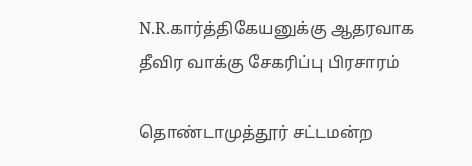N.R.கார்த்திகேயனுக்கு ஆதரவாக தீவிர வாக்கு சேகரிப்பு பிரசாரம்

தொண்டாமுத்தூர் சட்டமன்ற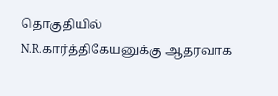தொகுதியில் N.R.கார்த்திகேயனுக்கு ஆதரவாக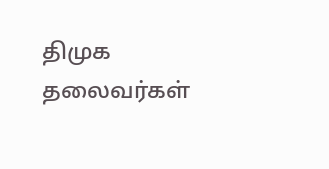திமுக தலைவர்கள்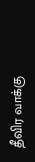தீவிர வாக்கு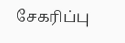சேகரிப்பு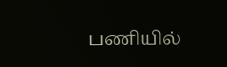பணியில்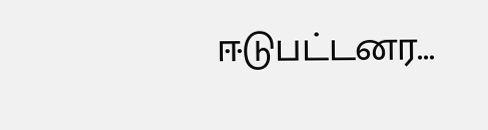ஈடுபட்டனர...